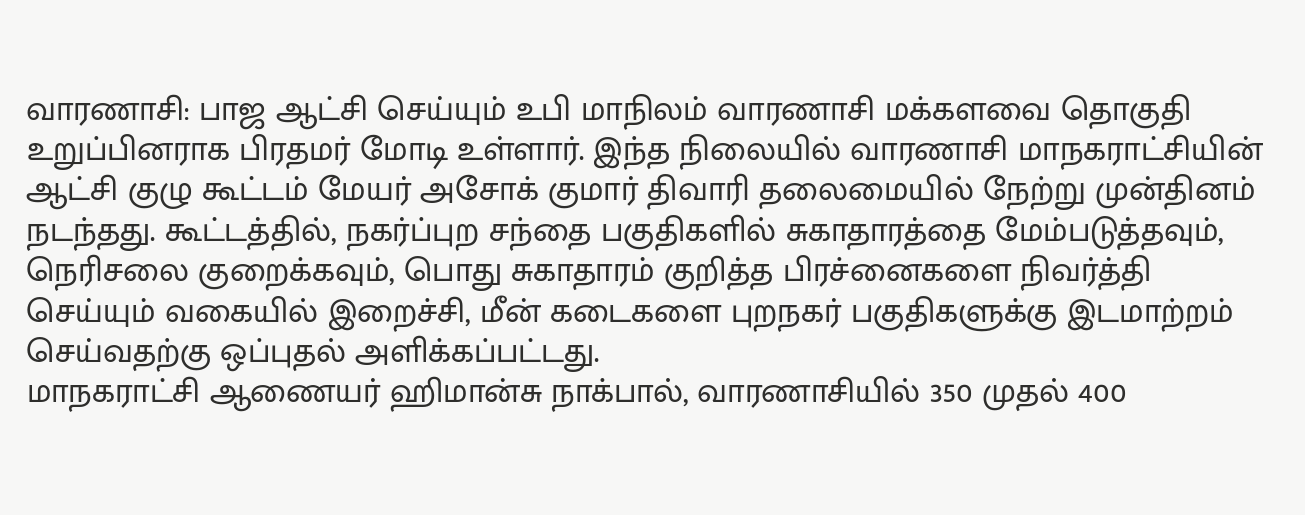வாரணாசி: பாஜ ஆட்சி செய்யும் உபி மாநிலம் வாரணாசி மக்களவை தொகுதி உறுப்பினராக பிரதமர் மோடி உள்ளார். இந்த நிலையில் வாரணாசி மாநகராட்சியின் ஆட்சி குழு கூட்டம் மேயர் அசோக் குமார் திவாரி தலைமையில் நேற்று முன்தினம் நடந்தது. கூட்டத்தில், நகர்ப்புற சந்தை பகுதிகளில் சுகாதாரத்தை மேம்படுத்தவும், நெரிசலை குறைக்கவும், பொது சுகாதாரம் குறித்த பிரச்னைகளை நிவர்த்தி செய்யும் வகையில் இறைச்சி, மீன் கடைகளை புறநகர் பகுதிகளுக்கு இடமாற்றம் செய்வதற்கு ஒப்புதல் அளிக்கப்பட்டது.
மாநகராட்சி ஆணையர் ஹிமான்சு நாக்பால், வாரணாசியில் 350 முதல் 400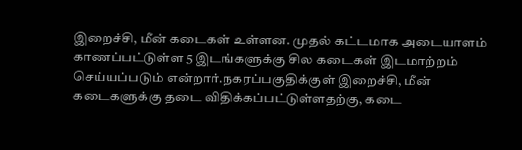இறைச்சி, மீன் கடைகள் உள்ளன. முதல் கட்டமாக அடையாளம் காணப்பட்டுள்ள 5 இடங்களுக்கு சில கடைகள் இடமாற்றம் செய்யப்படும் என்றார்.நகரப்பகுதிக்குள் இறைச்சி, மீன் கடைகளுக்கு தடை விதிக்கப்பட்டுள்ளதற்கு, கடை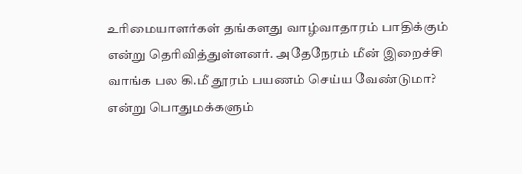உரிமையாளர்கள் தங்களது வாழ்வாதாரம் பாதிக்கும் என்று தெரிவித்துள்ளனர். அதேநேரம் மீன் இறைச்சி வாங்க பல கி.மீ தூரம் பயணம் செய்ய வேண்டுமா? என்று பொதுமக்களும்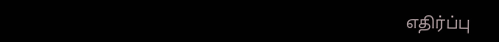எதிர்ப்பு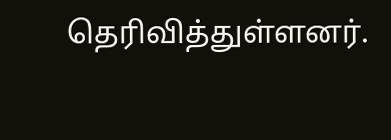தெரிவித்துள்ளனர்.